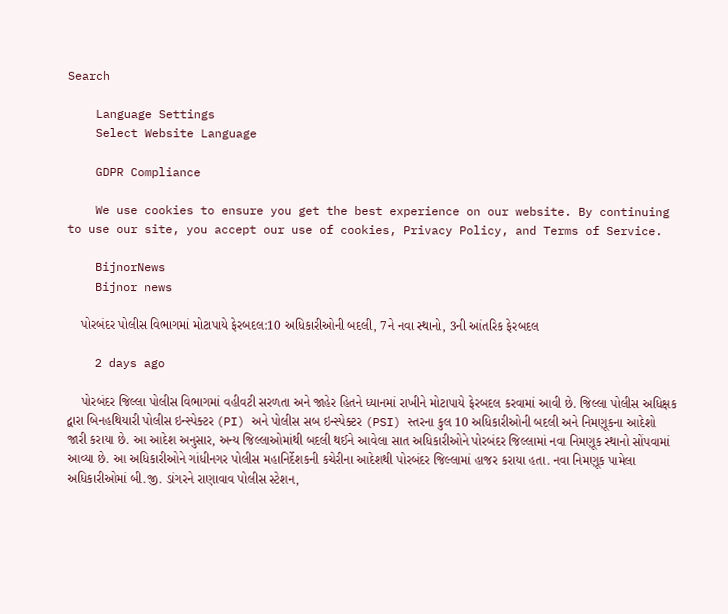Search

    Language Settings
    Select Website Language

    GDPR Compliance

    We use cookies to ensure you get the best experience on our website. By continuing to use our site, you accept our use of cookies, Privacy Policy, and Terms of Service.

    BijnorNews
    Bijnor news

    પોરબંદર પોલીસ વિભાગમાં મોટાપાયે ફેરબદલ:10 અધિકારીઓની બદલી, 7ને નવા સ્થાનો, 3ની આંતરિક ફેરબદલ

    2 days ago

    પોરબંદર જિલ્લા પોલીસ વિભાગમાં વહીવટી સરળતા અને જાહેર હિતને ધ્યાનમાં રાખીને મોટાપાયે ફેરબદલ કરવામાં આવી છે. જિલ્લા પોલીસ અધિક્ષક દ્વારા બિનહથિયારી પોલીસ ઇન્સ્પેક્ટર (PI) અને પોલીસ સબ ઇન્સ્પેક્ટર (PSI) સ્તરના કુલ 10 અધિકારીઓની બદલી અને નિમણૂકના આદેશો જારી કરાયા છે. આ આદેશ અનુસાર, અન્ય જિલ્લાઓમાંથી બદલી થઈને આવેલા સાત અધિકારીઓને પોરબંદર જિલ્લામાં નવા નિમણૂક સ્થાનો સોંપવામાં આવ્યા છે. આ અધિકારીઓને ગાંધીનગર પોલીસ મહાનિર્દેશકની કચેરીના આદેશથી પોરબંદર જિલ્લામાં હાજર કરાયા હતા. નવા નિમણૂક પામેલા અધિકારીઓમાં બી.જી. ડાંગરને રાણાવાવ પોલીસ સ્ટેશન,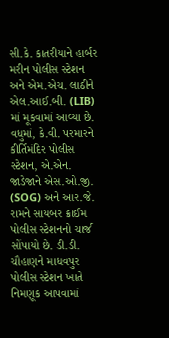સી.કે. કાતરીયાને હાર્બર મરીન પોલીસ સ્ટેશન અને એમ.એચ. લાઠીને એલ.આઈ.બી. (LIB) માં મૂકવામાં આવ્યા છે. વધુમાં, કે.વી. પરમારને કીર્તિમંદિર પોલીસ સ્ટેશન, એ.એન. જાડેજાને એસ.ઓ.જી. (SOG) અને આર.જે. રામને સાયબર ક્રાઈમ પોલીસ સ્ટેશનનો ચાર્જ સોંપાયો છે. ડી.ડી. ચૌહાણને માધવપુર પોલીસ સ્ટેશન ખાતે નિમણૂક આપવામાં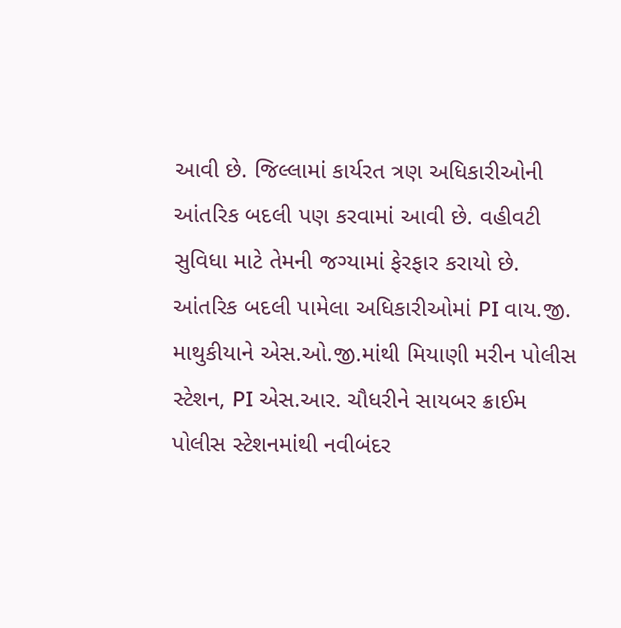આવી છે. જિલ્લામાં કાર્યરત ત્રણ અધિકારીઓની આંતરિક બદલી પણ કરવામાં આવી છે. વહીવટી સુવિધા માટે તેમની જગ્યામાં ફેરફાર કરાયો છે. આંતરિક બદલી પામેલા અધિકારીઓમાં PI વાય.જી. માથુકીયાને એસ.ઓ.જી.માંથી મિયાણી મરીન પોલીસ સ્ટેશન, PI એસ.આર. ચૌધરીને સાયબર ક્રાઈમ પોલીસ સ્ટેશનમાંથી નવીબંદર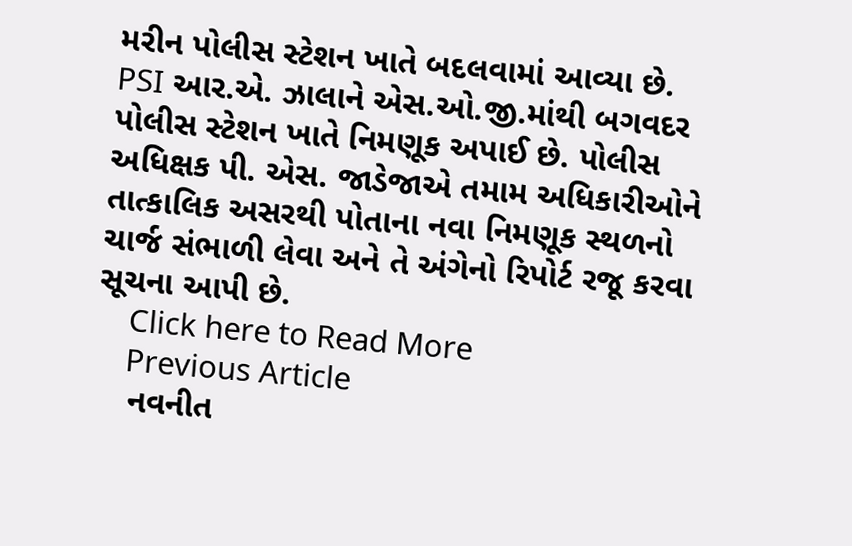મરીન પોલીસ સ્ટેશન ખાતે બદલવામાં આવ્યા છે. PSI આર.એ. ઝાલાને એસ.ઓ.જી.માંથી બગવદર પોલીસ સ્ટેશન ખાતે નિમણૂક અપાઈ છે. પોલીસ અધિક્ષક પી. એસ. જાડેજાએ તમામ અધિકારીઓને તાત્કાલિક અસરથી પોતાના નવા નિમણૂક સ્થળનો ચાર્જ સંભાળી લેવા અને તે અંગેનો રિપોર્ટ રજૂ કરવા સૂચના આપી છે.
    Click here to Read More
    Previous Article
    નવનીત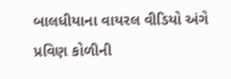બાલધીયાના વાયરલ વીડિયો અંગે પ્રવિણ કોળીની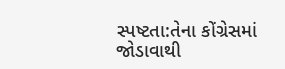સ્પષ્ટતા:તેના કોંગ્રેસમાં જોડાવાથી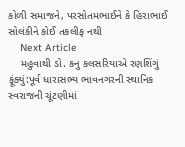કોળી સમાજને, પરસોતમભાઈને કે હિરાભાઈ સોલંકીને કોઈ તકલીફ નથી
    Next Article
    મહુવાથી ડો. કનુ કલસરિયાએ રણશિંગું ફૂંક્યું:પૂર્વ ધારાસભ્ય ભાવનગરની સ્થાનિક સ્વરાજની ચૂંટણીમાં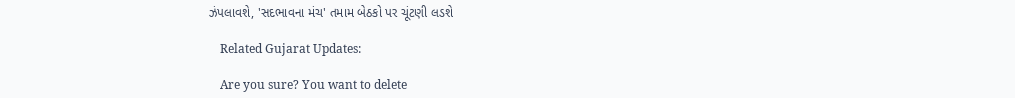ઝંપલાવશે, 'સદભાવના મંચ' તમામ બેઠકો પર ચૂંટણી લડશે

    Related Gujarat Updates:

    Are you sure? You want to delete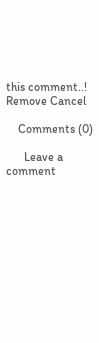this comment..! Remove Cancel

    Comments (0)

      Leave a comment